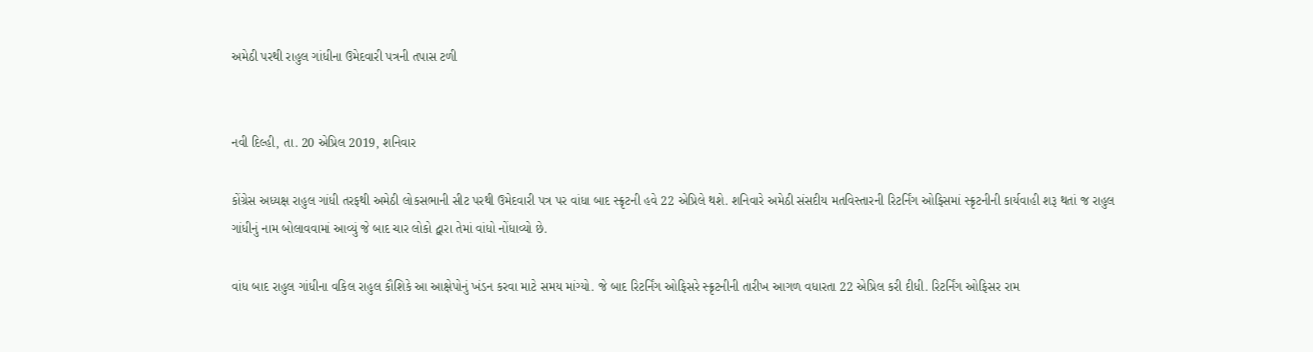અમેઠી પરથી રાહુલ ગાંધીના ઉમેદવારી પત્રની તપાસ ટળી


નવી દિલ્હી, તા. 20 એપ્રિલ 2019, શનિવાર

કોંગ્રેસ અધ્યક્ષ રાહુલ ગાંધી તરફથી અમેઠી લોકસભાની સીટ પરથી ઉમેદવારી પત્ર પર વાંધા બાદ સ્ક્રૃટની હવે 22 એપ્રિલે થશે. શનિવારે અમેઠી સંસદીય મતવિસ્તારની રિટર્નિંગ ઓફિસમાં સ્ક્રૃટનીની કાર્યવાહી શરૂ થતાં જ રાહુલ ગાંધીનું નામ બોલાવવામાં આવ્યું જે બાદ ચાર લોકો દ્વારા તેમાં વાંધો નોંધાવ્યો છે.

વાંધ બાદ રાહુલ ગાંધીના વકિલ રાહુલ કૌશિકે આ આક્ષેપોનું ખંડન કરવા માટે સમય માંગ્યો. જે બાદ રિટર્નિંગ ઓફિસરે સ્ક્રૃટનીની તારીખ આગળ વધારતા 22 એપ્રિલ કરી દીધી. રિટર્નિંગ ઓફિસર રામ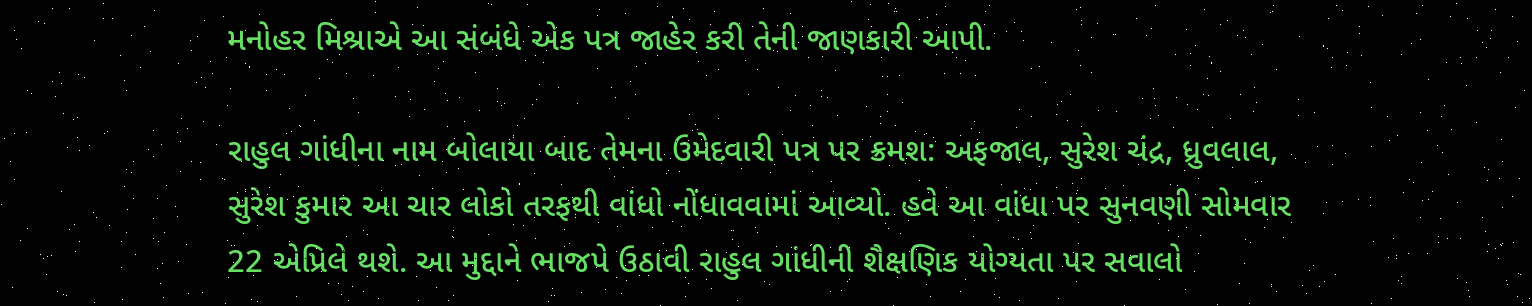મનોહર મિશ્રાએ આ સંબંધે એક પત્ર જાહેર કરી તેની જાણકારી આપી.

રાહુલ ગાંધીના નામ બોલાયા બાદ તેમના ઉમેદવારી પત્ર પર ક્રમશ: અફજાલ, સુરેશ ચંદ્ર, ધ્રુવલાલ, સુરેશ કુમાર આ ચાર લોકો તરફથી વાંધો નોંધાવવામાં આવ્યો. હવે આ વાંધા પર સુનવણી સોમવાર 22 એપ્રિલે થશે. આ મુદ્દાને ભાજપે ઉઠાવી રાહુલ ગાંધીની શૈક્ષણિક યોગ્યતા પર સવાલો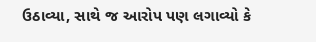ઉઠાવ્યા, સાથે જ આરોપ પણ લગાવ્યો કે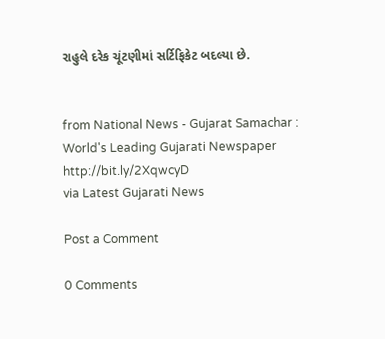રાહુલે દરેક ચૂંટણીમાં સર્ટિફિકેટ બદલ્યા છે.


from National News - Gujarat Samachar : World's Leading Gujarati Newspaper http://bit.ly/2XqwcyD
via Latest Gujarati News

Post a Comment

0 Comments